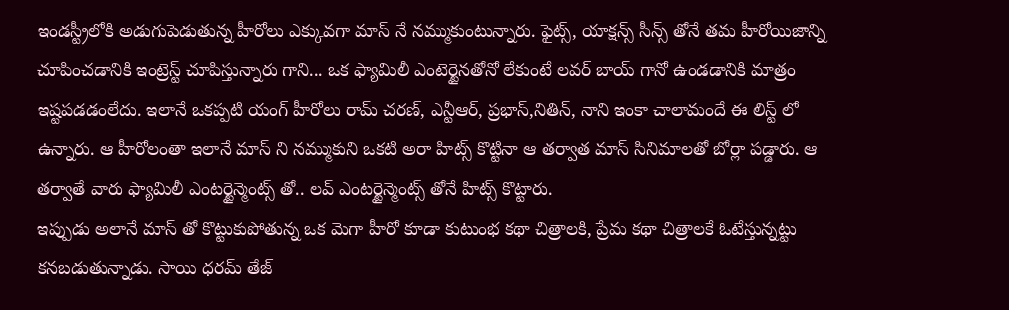ఇండస్ట్రీలోకి అడుగుపెడుతున్న హీరోలు ఎక్కువగా మాస్ నే నమ్ముకుంటున్నారు. ఫైట్స్, యాక్షన్స్ సీన్స్ తోనే తమ హీరోయిజాన్ని చూపించడానికి ఇంట్రెస్ట్ చూపిస్తున్నారు గాని... ఒక ఫ్యామిలీ ఎంటెర్టైనతోనో లేకుంటే లవర్ బాయ్ గానో ఉండడానికి మాత్రం ఇష్టపడడంలేదు. ఇలానే ఒకప్పటి యంగ్ హీరోలు రామ్ చరణ్, ఎన్టీఆర్, ప్రభాస్,నితిన్, నాని ఇంకా చాలామందే ఈ లిస్ట్ లో ఉన్నారు. ఆ హీరోలంతా ఇలానే మాస్ ని నమ్ముకుని ఒకటి అరా హిట్స్ కొట్టినా ఆ తర్వాత మాస్ సినిమాలతో బోర్లా పడ్డారు. ఆ తర్వాతే వారు ఫ్యామిలీ ఎంటర్టైన్మెంట్స్ తో.. లవ్ ఎంటర్టైన్మెంట్స్ తోనే హిట్స్ కొట్టారు.
ఇప్పుడు అలానే మాస్ తో కొట్టుకుపోతున్న ఒక మెగా హీరో కూడా కుటుంభ కథా చిత్రాలకి, ప్రేమ కథా చిత్రాలకే ఓటేస్తున్నట్టు కనబడుతున్నాడు. సాయి ధరమ్ తేజ్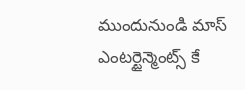ముందునుండి మాస్ ఎంటర్టైన్మెంట్స్ కే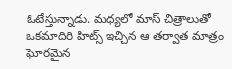ఓటేస్తున్నాడు. మధ్యలో మాస్ చిత్రాలుతో ఒకమాదిరి హిట్స్ ఇచ్చిన ఆ తర్వాత మాత్రం ఘోరమైన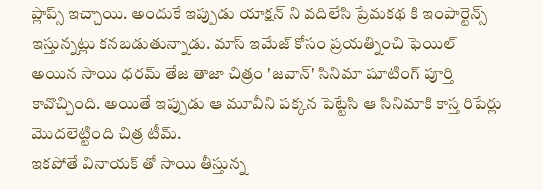ప్లాప్స్ ఇచ్చాయి. అందుకే ఇప్పుడు యాక్షన్ ని వదిలేసి ప్రేమకథ కి ఇంపార్టెన్స్ ఇస్తున్నట్లు కనబడుతున్నాడు. మాస్ ఇమేజ్ కోసం ప్రయత్నించి ఫెయిల్ అయిన సాయి ధరమ్ తేజ తాజా చిత్రం 'జవాన్' సినిమా షూటింగ్ పూర్తి కావొచ్చింది. అయితే ఇప్పుడు ఆ మూవీని పక్కన పెట్టేసి ఆ సినిమాకి కాస్త రిపేర్లు మొదలెట్టింది చిత్ర టీమ్.
ఇకపోతే వినాయక్ తో సాయి తీస్తున్న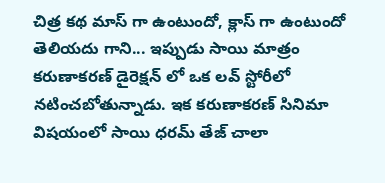చిత్ర కథ మాస్ గా ఉంటుందో, క్లాస్ గా ఉంటుందో తెలియదు గాని... ఇప్పుడు సాయి మాత్రం కరుణాకరణ్ డైరెక్షన్ లో ఒక లవ్ స్టోరీలో నటించబోతున్నాడు. ఇక కరుణాకరణ్ సినిమా విషయంలో సాయి ధరమ్ తేజ్ చాలా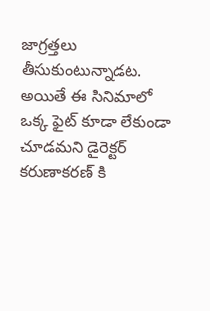జాగ్రత్తలు తీసుకుంటున్నాడట. అయితే ఈ సినిమాలో ఒక్క ఫైట్ కూడా లేకుండా చూడమని డైరెక్టర్ కరుణాకరణ్ కి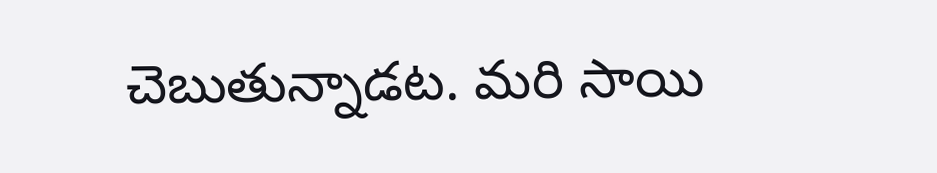చెబుతున్నాడట. మరి సాయి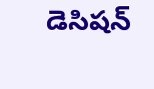డెసిషన్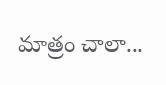మాత్రం చాలా...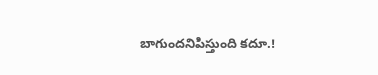బాగుందనిపిస్తుంది కదూ.!